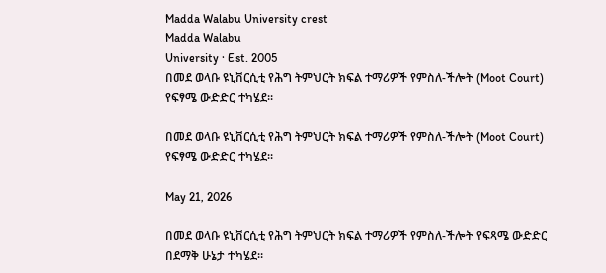Madda Walabu University crest
Madda Walabu
University · Est. 2005
በመደ ወላቡ ዩኒቨርሲቲ የሕግ ትምህርት ክፍል ተማሪዎች የምስለ-ችሎት (Moot Court) የፍፃሜ ውድድር ተካሄደ፡፡

በመደ ወላቡ ዩኒቨርሲቲ የሕግ ትምህርት ክፍል ተማሪዎች የምስለ-ችሎት (Moot Court) የፍፃሜ ውድድር ተካሄደ፡፡

May 21, 2026

በመደ ወላቡ ዩኒቨርሲቲ የሕግ ትምህርት ክፍል ተማሪዎች የምስለ-ችሎት የፍጻሜ ውድድር በደማቅ ሁኔታ ተካሄደ።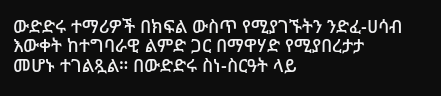ውድድሩ ተማሪዎች በክፍል ውስጥ የሚያገኙትን ንድፈ-ሀሳብ እውቀት ከተግባራዊ ልምድ ጋር በማዋሃድ የሚያበረታታ መሆኑ ተገልጿል። በውድድሩ ስነ-ስርዓት ላይ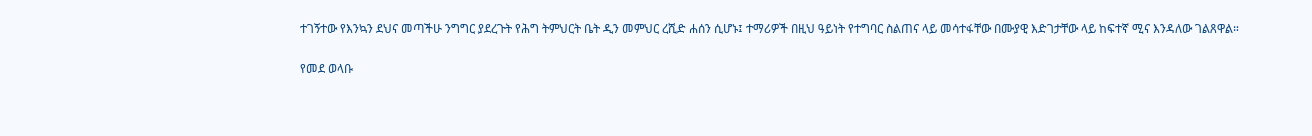ተገኝተው የእንኳን ደህና መጣችሁ ንግግር ያደረጉት የሕግ ትምህርት ቤት ዲን መምህር ረሺድ ሐሰን ሲሆኑ፤ ተማሪዎች በዚህ ዓይነት የተግባር ስልጠና ላይ መሳተፋቸው በሙያዊ እድገታቸው ላይ ከፍተኛ ሚና እንዳለው ገልጸዋል።

የመደ ወላቡ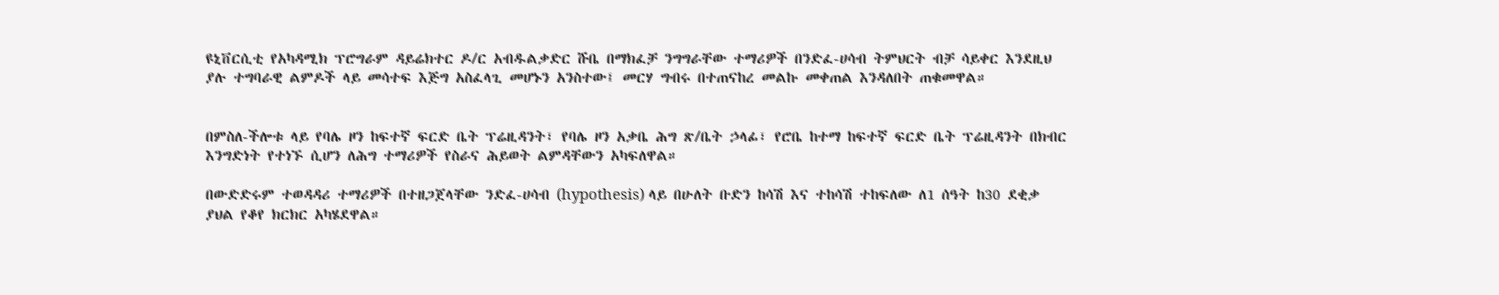ዩኒቨርሲቲ የአካዳሚክ ፕሮግራም ዳይሬክተር ዶ/ር አብዱልቃድር ሹቤ በማክፈቻ ንግግራቸው ተማሪዎች በንድፈ-ሀሳብ ትምህርት ብቻ ሳይቀር እንደዚህ ያሉ ተግባራዊ ልምዶች ላይ መሳተፍ እጅግ አስፈላጊ መሆኑን አንስተው፤ መርሃ ግብሩ በተጠናከረ መልኩ መቀጠል እንዳለበት ጠቁመዋል።


በምስለ-ችሎቱ ላይ የባሌ ዞን ከፍተኛ ፍርድ ቤት ፕሬዚዳንት፣ የባሌ ዞን አቃቤ ሕግ ጽ/ቤት ኃላፊ፣ የሮቤ ከተማ ከፍተኛ ፍርድ ቤት ፕሬዚዳንት በክብር እንግድነት የተነኙ ሲሆን ለሕግ ተማሪዎች የስራና ሕይወት ልምዳቸውን አካፍለዋል።

በውድድሩም ተወዳዳሪ ተማሪዎች በተዘጋጀላቸው ንድፈ-ሀሳብ (hypothesis) ላይ በሁለት ቡድን ከሳሽ እና ተከሳሽ ተከፍለው ለ1 ሰዓት ከ30 ደቂቃ ያህል የቆየ ክርክር አካሄደዋል።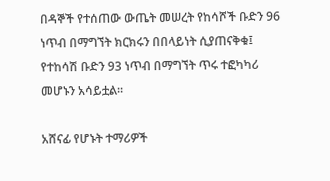በዳኞች የተሰጠው ውጤት መሠረት የከሳሾች ቡድን 96 ነጥብ በማግኘት ክርክሩን በበላይነት ሲያጠናቅቁ፤ የተከሳሽ ቡድን 93 ነጥብ በማግኘት ጥሩ ተፎካካሪ መሆኑን አሳይቷል።

አሸናፊ የሆኑት ተማሪዎች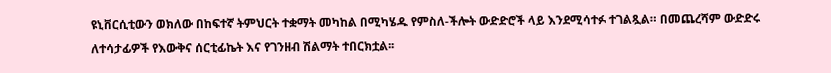ዩኒቨርሲቲውን ወክለው በከፍተኛ ትምህርት ተቋማት መካከል በሚካሄዱ የምስለ-ችሎት ውድድሮች ላይ እንደሚሳተፉ ተገልጿል። በመጨረሻም ውድድሩ ለተሳታፊዎች የእውቅና ሰርቲፊኬት እና የገንዘብ ሽልማት ተበርክቷል፡፡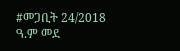#መጋቢት 24/2018 ዓ.ም መደ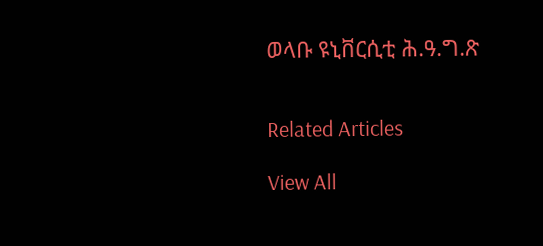ወላቡ ዩኒቨርሲቲ ሕ.ዓ.ግ.ጽ


Related Articles

View All